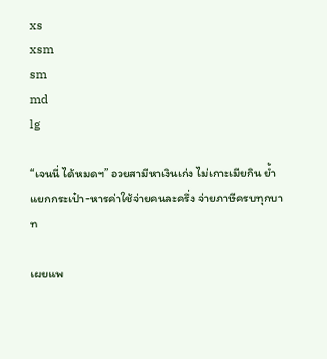xs
xsm
sm
md
lg

“เจนนี่ ได้หมดฯ” อวยสามีหาเงินเก่ง ไม่เกาะเมียกิน ย้ำแยกกระเป๋า-หารค่าใช้จ่ายคนละครึ่ง จ่ายภาษีครบทุกบาท

เผยแพ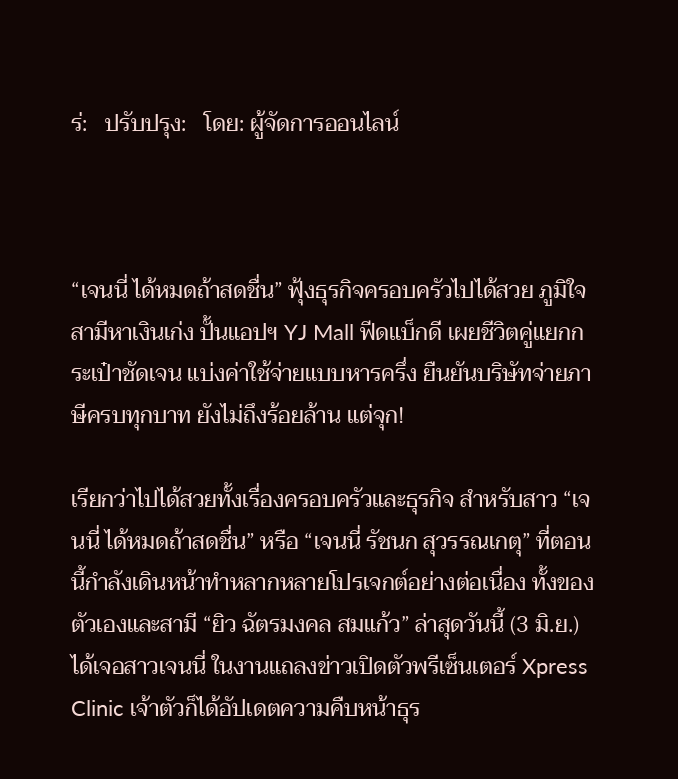ร่:   ปรับปรุง:   โดย: ผู้จัดการออนไลน์



“เจนนี่ ได้หมดถ้าสดชื่น” ฟุ้งธุรกิจครอบครัวไปได้สวย ภูมิใจสามีหาเงินเก่ง ปั้นแอปฯ YJ Mall ฟีดแบ็กดี เผยชีวิตคู่แยกกระเป๋าชัดเจน แบ่งค่าใช้จ่ายแบบหารครึ่ง ยืนยันบริษัทจ่ายภาษีครบทุกบาท ยังไม่ถึงร้อยล้าน แต่จุก!

เรียกว่าไปได้สวยทั้งเรื่องครอบครัวและธุรกิจ สำหรับสาว “เจนนี่ ได้หมดถ้าสดชื่น” หรือ “เจนนี่ รัชนก สุวรรณเกตุ” ที่ตอนนี้กำลังเดินหน้าทำหลากหลายโปรเจกต์อย่างต่อเนื่อง ทั้งของตัวเองและสามี “ยิว ฉัตรมงคล สมแก้ว” ล่าสุดวันนี้ (3 มิ.ย.) ได้เจอสาวเจนนี่ ในงานแถลงข่าวเปิดตัวพรีเซ็นเตอร์ Xpress Clinic เจ้าตัวก็ได้อัปเดตความคืบหน้าธุร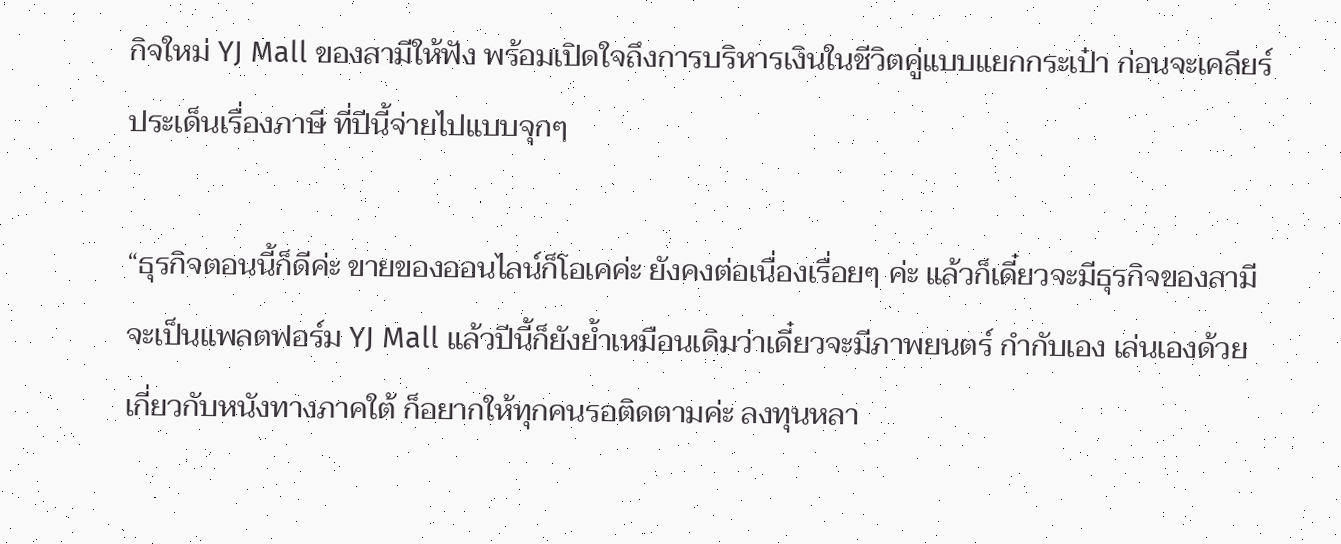กิจใหม่ YJ Mall ของสามีให้ฟัง พร้อมเปิดใจถึงการบริหารเงินในชีวิตคู่แบบแยกกระเป๋า ก่อนจะเคลียร์ประเด็นเรื่องภาษี ที่ปีนี้จ่ายไปแบบจุกๆ

“ธุรกิจตอนนี้ก็ดีค่ะ ขายของออนไลน์ก็โอเคค่ะ ยังคงต่อเนื่องเรื่อยๆ ค่ะ แล้วก็เดี๋ยวจะมีธุรกิจของสามี จะเป็นแพลตฟอร์ม YJ Mall แล้วปีนี้ก็ยังย้ำเหมือนเดิมว่าเดี๋ยวจะมีภาพยนตร์ กำกับเอง เล่นเองด้วย เกี่ยวกับหนังทางภาคใต้ ก็อยากให้ทุกคนรอติดตามค่ะ ลงทุนหลา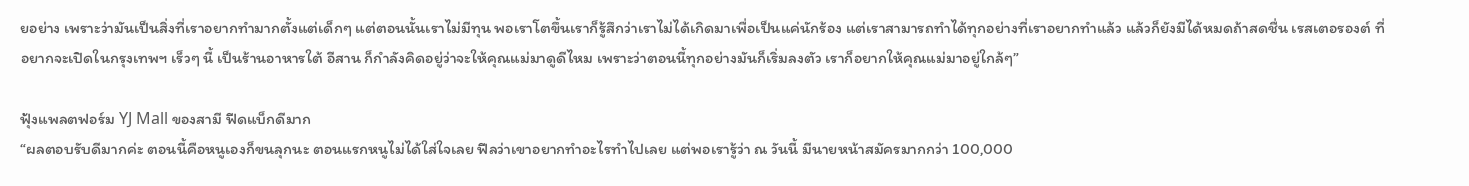ยอย่าง เพราะว่ามันเป็นสิ่งที่เราอยากทำมากตั้งแต่เด็กๆ แต่ตอนนั้นเราไม่มีทุน พอเราโตขึ้นเราก็รู้สึกว่าเราไม่ได้เกิดมาเพื่อเป็นแค่นักร้อง แต่เราสามารถทำได้ทุกอย่างที่เราอยากทำแล้ว แล้วก็ยังมีได้หมดถ้าสดชื่น เรสเตอรองต์ ที่อยากจะเปิดในกรุงเทพฯ เร็วๆ นี้ เป็นร้านอาหารใต้ อีสาน ก็กำลังคิดอยู่ว่าจะให้คุณแม่มาดูดีไหม เพราะว่าตอนนี้ทุกอย่างมันก็เริ่มลงตัว เราก็อยากให้คุณแม่มาอยู่ใกล้ๆ”

ฟุ้งแพลตฟอร์ม YJ Mall ของสามี ฟีดแบ็กดีมาก
“ผลตอบรับดีมากค่ะ ตอนนี้คือหนูเองก็ขนลุกนะ ตอนแรกหนูไม่ได้ใส่ใจเลย ฟีลว่าเขาอยากทำอะไรทำไปเลย แต่พอเรารู้ว่า ณ วันนี้ มีนายหน้าสมัครมากกว่า 100,000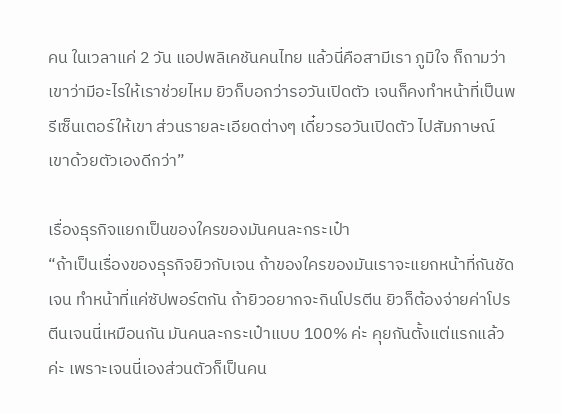คน ในเวลาแค่ 2 วัน แอปพลิเคชันคนไทย แล้วนี่คือสามีเรา ภูมิใจ ก็ถามว่าเขาว่ามีอะไรให้เราช่วยไหม ยิวก็บอกว่ารอวันเปิดตัว เจนก็คงทำหน้าที่เป็นพรีเซ็นเตอร์ให้เขา ส่วนรายละเอียดต่างๆ เดี๋ยวรอวันเปิดตัว ไปสัมภาษณ์เขาด้วยตัวเองดีกว่า”

เรื่องธุรกิจแยกเป็นของใครของมันคนละกระเป๋า
“ถ้าเป็นเรื่องของธุรกิจยิวกับเจน ถ้าของใครของมันเราจะแยกหน้าที่กันชัดเจน ทำหน้าที่แค่ซัปพอร์ตกัน ถ้ายิวอยากจะกินโปรตีน ยิวก็ต้องจ่ายค่าโปรตีนเจนนี่เหมือนกัน มันคนละกระเป๋าแบบ 100% ค่ะ คุยกันตั้งแต่แรกแล้วค่ะ เพราะเจนนี่เองส่วนตัวก็เป็นคน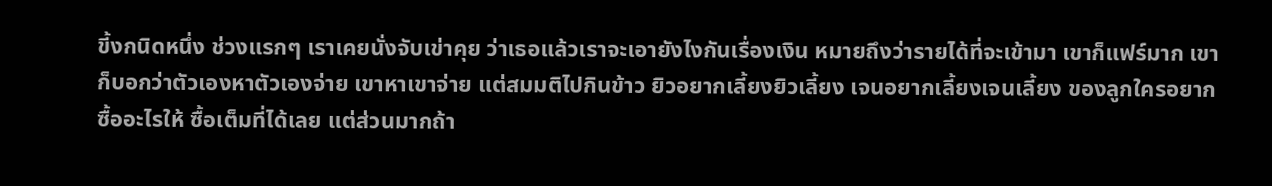ขี้งกนิดหนึ่ง ช่วงแรกๆ เราเคยนั่งจับเข่าคุย ว่าเธอแล้วเราจะเอายังไงกันเรื่องเงิน หมายถึงว่ารายได้ที่จะเข้ามา เขาก็แฟร์มาก เขาก็บอกว่าตัวเองหาตัวเองจ่าย เขาหาเขาจ่าย แต่สมมติไปกินข้าว ยิวอยากเลี้ยงยิวเลี้ยง เจนอยากเลี้ยงเจนเลี้ยง ของลูกใครอยากซื้ออะไรให้ ซื้อเต็มที่ได้เลย แต่ส่วนมากถ้า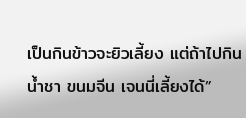เป็นกินข้าวจะยิวเลี้ยง แต่ถ้าไปกินน้ำชา ขนมจีน เจนนี่เลี้ยงได้”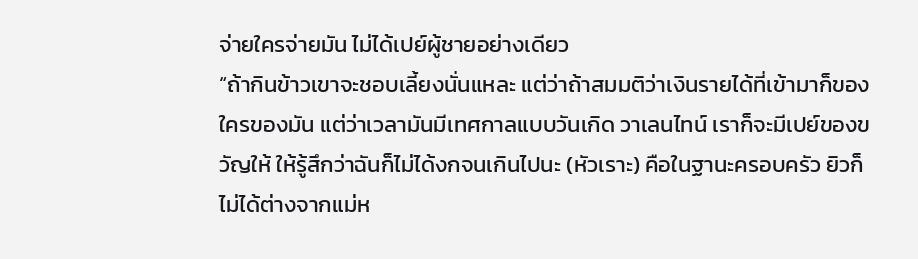จ่ายใครจ่ายมัน ไม่ได้เปย์ผู้ชายอย่างเดียว
“ถ้ากินข้าวเขาจะชอบเลี้ยงนั่นแหละ แต่ว่าถ้าสมมติว่าเงินรายได้ที่เข้ามาก็ของใครของมัน แต่ว่าเวลามันมีเทศกาลแบบวันเกิด วาเลนไทน์ เราก็จะมีเปย์ของขวัญให้ ให้รู้สึกว่าฉันก็ไม่ได้งกจนเกินไปนะ (หัวเราะ) คือในฐานะครอบครัว ยิวก็ไม่ได้ต่างจากแม่ห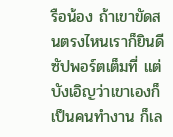รือน้อง ถ้าเขาขัดสนตรงไหนเราก็ยินดีซัปพอร์ตเต็มที่ แต่บังเอิญว่าเขาเองก็เป็นคนทำงาน ก็เล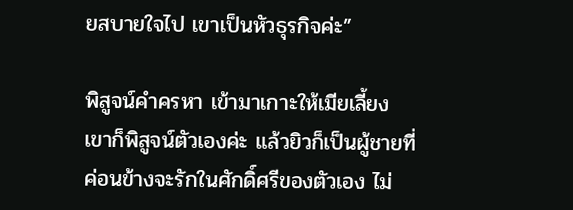ยสบายใจไป เขาเป็นหัวธุรกิจค่ะ”

พิสูจน์คำครหา เข้ามาเกาะให้เมียเลี้ยง
เขาก็พิสูจน์ตัวเองค่ะ แล้วยิวก็เป็นผู้ชายที่ค่อนข้างจะรักในศักดิ์ศรีของตัวเอง ไม่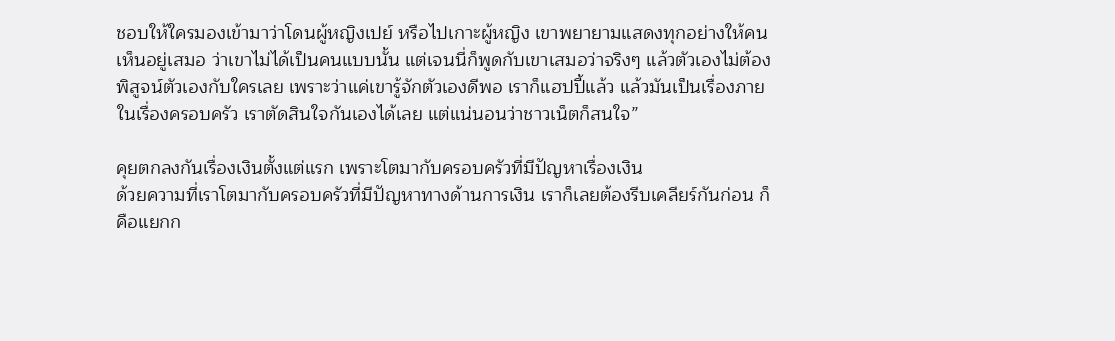ชอบให้ใครมองเข้ามาว่าโดนผู้หญิงเปย์ หรือไปเกาะผู้หญิง เขาพยายามแสดงทุกอย่างให้คนเห็นอยู่เสมอ ว่าเขาไม่ได้เป็นคนแบบนั้น แต่เจนนี่ก็พูดกับเขาเสมอว่าจริงๆ แล้วตัวเองไม่ต้องพิสูจน์ตัวเองกับใครเลย เพราะว่าแค่เขารู้จักตัวเองดีพอ เราก็แฮปปี้แล้ว แล้วมันเป็นเรื่องภายในเรื่องครอบครัว เราตัดสินใจกันเองได้เลย แต่แน่นอนว่าชาวเน็ตก็สนใจ”

คุยตกลงกันเรื่องเงินตั้งแต่แรก เพราะโตมากับครอบครัวที่มีปัญหาเรื่องเงิน
ด้วยความที่เราโตมากับครอบครัวที่มีปัญหาทางด้านการเงิน เราก็เลยต้องรีบเคลียร์กันก่อน ก็คือแยกก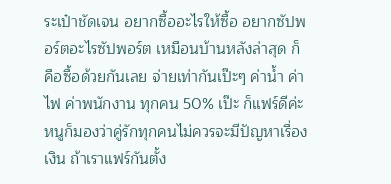ระเป๋าชัดเจน อยากซื้ออะไรให้ซื้อ อยากซัปพอร์ตอะไรซัปพอร์ต เหมือนบ้านหลังล่าสุด ก็คือซื้อด้วยกันเลย จ่ายเท่ากันเป๊ะๆ ค่าน้ำ ค่าไฟ ค่าพนักงาน ทุกคน 50% เป๊ะ ก็แฟร์ดีค่ะ หนูก็มองว่าคู่รักทุกคนไม่ควรจะมีปัญหาเรื่องเงิน ถ้าเราแฟร์กันตั้ง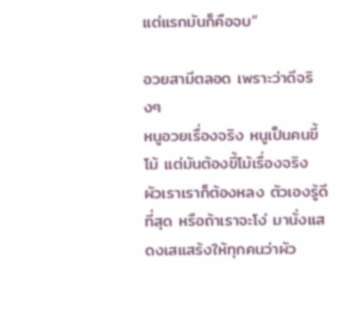แต่แรกมันก็คือจบ”

อวยสามีตลอด เพราะว่าดีจริงๆ
หนูอวยเรื่องจริง หนูเป็นคนขี้โม้ แต่มันต้องขี้โม้เรื่องจริง ผัวเราเราก็ต้องหลง ตัวเองรู้ดีที่สุด หรือถ้าเราจะโง่ มานั่งแสดงเสแสร้งให้ทุกคนว่าผัว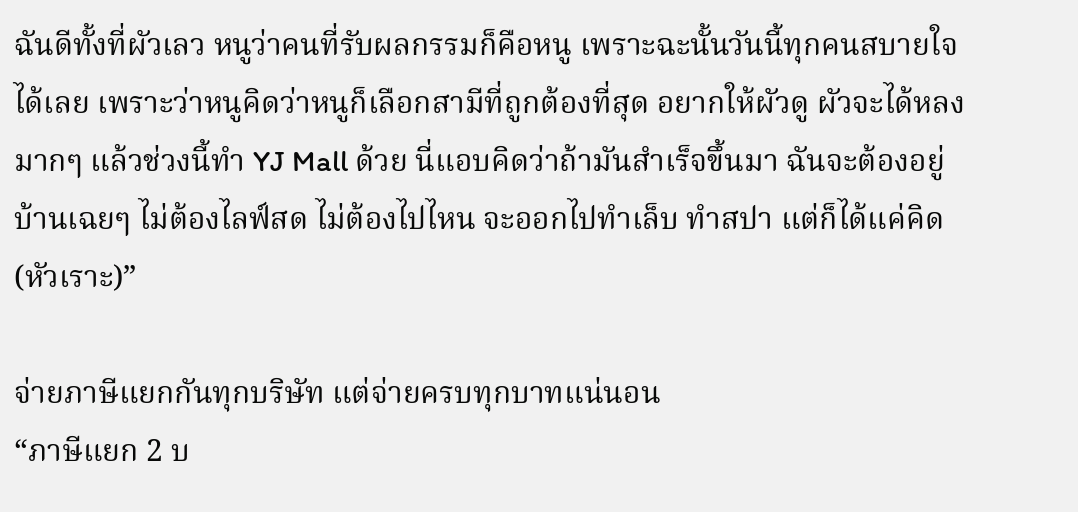ฉันดีทั้งที่ผัวเลว หนูว่าคนที่รับผลกรรมก็คือหนู เพราะฉะนั้นวันนี้ทุกคนสบายใจได้เลย เพราะว่าหนูคิดว่าหนูก็เลือกสามีที่ถูกต้องที่สุด อยากให้ผัวดู ผัวจะได้หลงมากๆ แล้วช่วงนี้ทำ YJ Mall ด้วย นี่แอบคิดว่าถ้ามันสำเร็จขึ้นมา ฉันจะต้องอยู่บ้านเฉยๆ ไม่ต้องไลฟ์สด ไม่ต้องไปไหน จะออกไปทำเล็บ ทำสปา แต่ก็ได้แค่คิด (หัวเราะ)”

จ่ายภาษีแยกกันทุกบริษัท แต่จ่ายครบทุกบาทแน่นอน
“ภาษีแยก 2 บ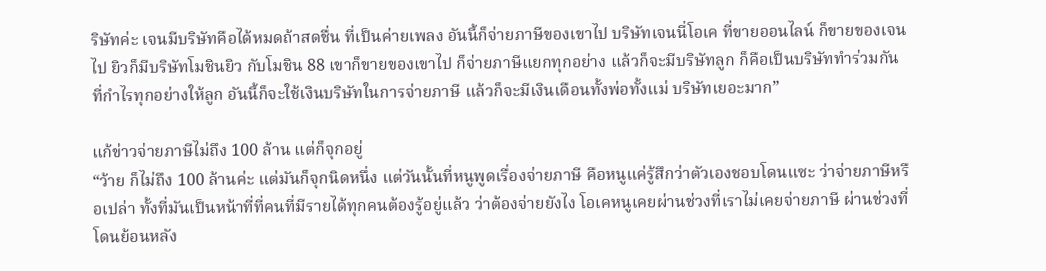ริษัทค่ะ เจนมีบริษัทคือได้หมดถ้าสดชื่น ที่เป็นค่ายเพลง อันนี้ก็จ่ายภาษีของเขาไป บริษัทเจนนี่โอเค ที่ขายออนไลน์ ก็ขายของเจนไป ยิวก็มีบริษัทโมชินยิว กับโมชิน 88 เขาก็ขายของเขาไป ก็จ่ายภาษีแยกทุกอย่าง แล้วก็จะมีบริษัทลูก ก็คือเป็นบริษัททำร่วมกัน ที่กำไรทุกอย่างให้ลูก อันนี้ก็จะใช้เงินบริษัทในการจ่ายภาษี แล้วก็จะมีเงินเดือนทั้งพ่อทั้งแม่ บริษัทเยอะมาก”

แก้ข่าวจ่ายภาษีไม่ถึง 100 ล้าน แต่ก็จุกอยู่
“ว้าย ก็ไม่ถึง 100 ล้านค่ะ แต่มันก็จุกนิดหนึ่ง แต่วันนั้นที่หนูพูดเรื่องจ่ายภาษี คือหนูแค่รู้สึกว่าตัวเองชอบโดนแซะ ว่าจ่ายภาษีหรือเปล่า ทั้งที่มันเป็นหน้าที่ที่คนที่มีรายได้ทุกคนต้องรู้อยู่แล้ว ว่าต้องจ่ายยังไง โอเคหนูเคยผ่านช่วงที่เราไม่เคยจ่ายภาษี ผ่านช่วงที่โดนย้อนหลัง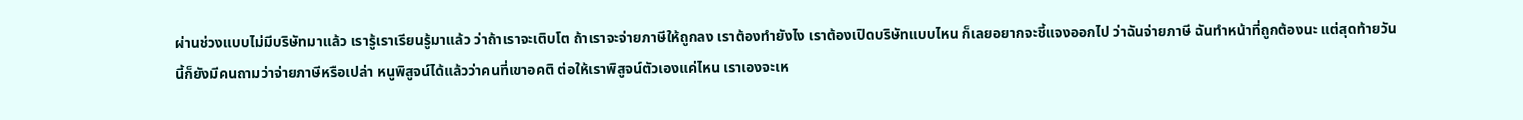ผ่านช่วงแบบไม่มีบริษัทมาแล้ว เรารู้เราเรียนรู้มาแล้ว ว่าถ้าเราจะเติบโต ถ้าเราจะจ่ายภาษีให้ถูกลง เราต้องทำยังไง เราต้องเปิดบริษัทแบบไหน ก็เลยอยากจะชี้แจงออกไป ว่าฉันจ่ายภาษี ฉันทำหน้าที่ถูกต้องนะ แต่สุดท้ายวันนี้ก็ยังมีคนถามว่าจ่ายภาษีหรือเปล่า หนูพิสูจน์ได้แล้วว่าคนที่เขาอคติ ต่อให้เราพิสูจน์ตัวเองแค่ไหน เราเองจะเห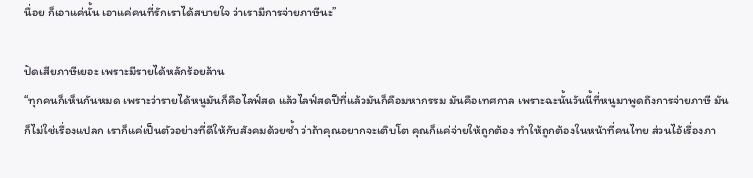นื่อย ก็เอาแค่นั้น เอาแค่คนที่รักเราได้สบายใจ ว่าเรามีการจ่ายภาษีนะ”

ปัดเสียภาษีเยอะ เพราะมีรายได้หลักร้อยล้าน
“ทุกคนก็เห็นกันหมด เพราะว่ารายได้หนูมันก็คือไลฟ์สด แล้วไลฟ์สดปีที่แล้วมันก็คือมหากรรม มันคือเทศกาล เพราะฉะนั้นวันนี้ที่หนูมาพูดถึงการจ่ายภาษี มันก็ไม่ใช่เรื่องแปลก เราก็แค่เป็นตัวอย่างที่ดีให้กับสังคมด้วยซ้ำ ว่าถ้าคุณอยากจะเติบโต คุณก็แค่จ่ายให้ถูกต้อง ทำให้ถูกต้องในหน้าที่คนไทย ส่วนไอ้เรื่องภา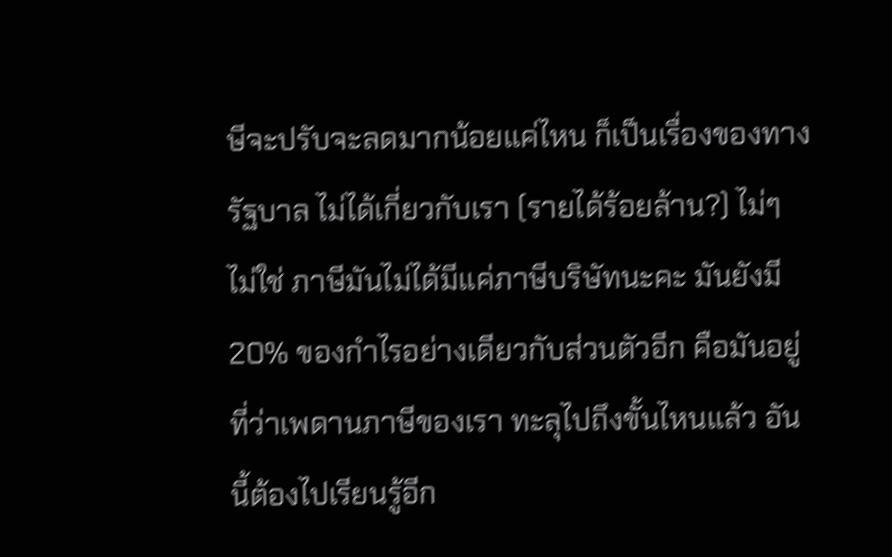ษีจะปรับจะลดมากน้อยแค่ไหน ก็เป็นเรื่องของทางรัฐบาล ไม่ได้เกี่ยวกับเรา (รายได้ร้อยล้าน?) ไม่ๆ ไม่ใช่ ภาษีมันไม่ได้มีแค่ภาษีบริษัทนะคะ มันยังมี 20% ของกำไรอย่างเดียวกับส่วนตัวอีก คือมันอยู่ที่ว่าเพดานภาษีของเรา ทะลุไปถึงขั้นไหนแล้ว อันนี้ต้องไปเรียนรู้อีก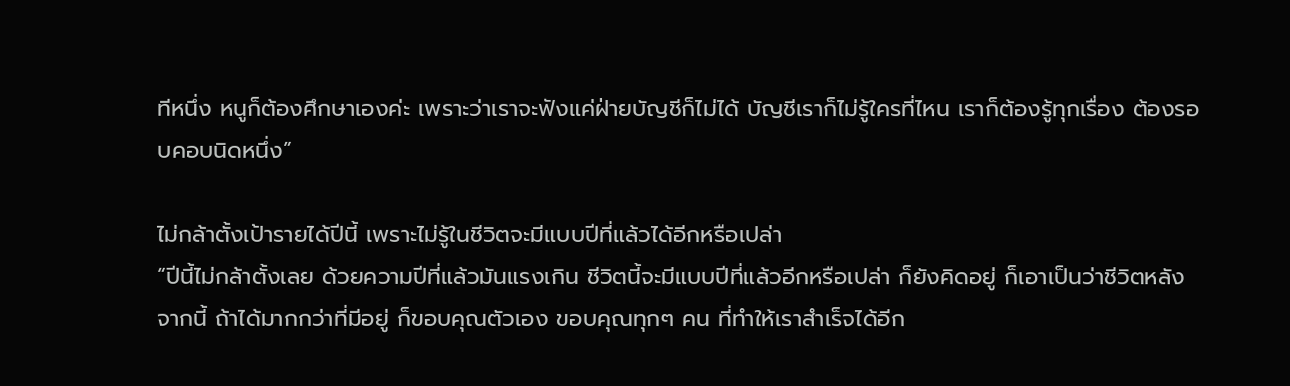ทีหนึ่ง หนูก็ต้องศึกษาเองค่ะ เพราะว่าเราจะฟังแค่ฝ่ายบัญชีก็ไม่ได้ บัญชีเราก็ไม่รู้ใครที่ไหน เราก็ต้องรู้ทุกเรื่อง ต้องรอบคอบนิดหนึ่ง”

ไม่กล้าตั้งเป้ารายได้ปีนี้ เพราะไม่รู้ในชีวิตจะมีแบบปีที่แล้วได้อีกหรือเปล่า
“ปีนี้ไม่กล้าตั้งเลย ด้วยความปีที่แล้วมันแรงเกิน ชีวิตนี้จะมีแบบปีที่แล้วอีกหรือเปล่า ก็ยังคิดอยู่ ก็เอาเป็นว่าชีวิตหลังจากนี้ ถ้าได้มากกว่าที่มีอยู่ ก็ขอบคุณตัวเอง ขอบคุณทุกๆ คน ที่ทำให้เราสำเร็จได้อีก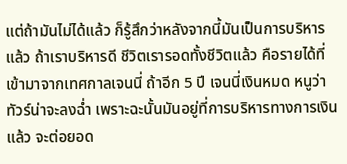แต่ถ้ามันไม่ได้แล้ว ก็รู้สึกว่าหลังจากนี้มันเป็นการบริหารแล้ว ถ้าเราบริหารดี ชีวิตเรารอดทั้งชีวิตแล้ว คือรายได้ที่เข้ามาจากเทศกาลเจนนี่ ถ้าอีก 5 ปี เจนนี่เงินหมด หนูว่าทัวร์น่าจะลงฉ่ำ เพราะฉะนั้นมันอยู่ที่การบริหารทางการเงินแล้ว จะต่อยอด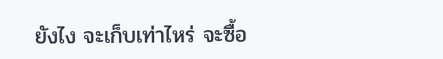ยังไง จะเก็บเท่าไหร่ จะซื้อ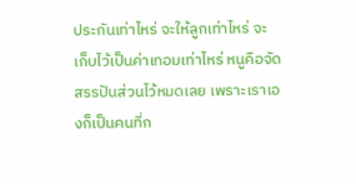ประกันเท่าไหร่ จะให้ลูกเท่าไหร่ จะเก็บไว้เป็นค่าเทอมเท่าไหร่ หนูคือจัดสรรปันส่วนไว้หมดเลย เพราะเราเองก็เป็นคนที่ก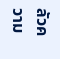ลัวความ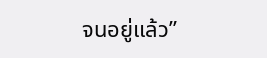จนอยู่แล้ว”